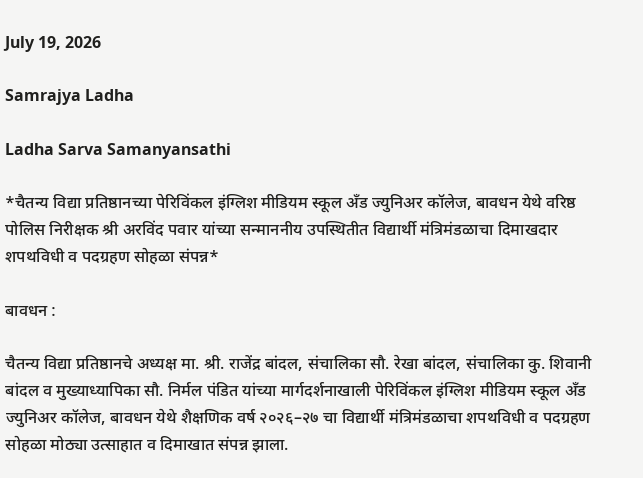July 19, 2026

Samrajya Ladha

Ladha Sarva Samanyansathi

*चैतन्य विद्या प्रतिष्ठानच्या पेरिविंकल इंग्लिश मीडियम स्कूल अँड ज्युनिअर कॉलेज, बावधन येथे वरिष्ठ पोलिस निरीक्षक श्री अरविंद पवार यांच्या सन्माननीय उपस्थितीत विद्यार्थी मंत्रिमंडळाचा दिमाखदार शपथविधी व पदग्रहण सोहळा संपन्न*

बावधन :

चैतन्य विद्या प्रतिष्ठानचे अध्यक्ष मा. श्री. राजेंद्र बांदल, संचालिका सौ. रेखा बांदल, संचालिका कु. शिवानी बांदल व मुख्याध्यापिका सौ. निर्मल पंडित यांच्या मार्गदर्शनाखाली पेरिविंकल इंग्लिश मीडियम स्कूल अँड ज्युनिअर कॉलेज, बावधन येथे शैक्षणिक वर्ष २०२६–२७ चा विद्यार्थी मंत्रिमंडळाचा शपथविधी व पदग्रहण सोहळा मोठ्या उत्साहात व दिमाखात संपन्न झाला.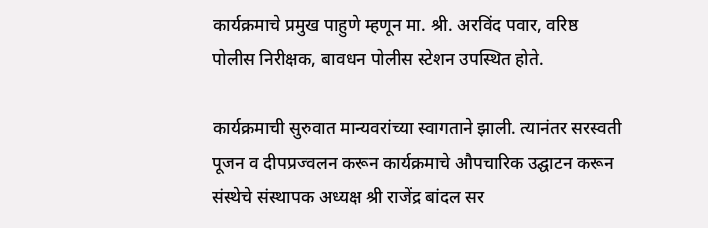कार्यक्रमाचे प्रमुख पाहुणे म्हणून मा. श्री. अरविंद पवार, वरिष्ठ पोलीस निरीक्षक, बावधन पोलीस स्टेशन उपस्थित होते.

कार्यक्रमाची सुरुवात मान्यवरांच्या स्वागताने झाली. त्यानंतर सरस्वती पूजन व दीपप्रज्वलन करून कार्यक्रमाचे औपचारिक उद्घाटन करून संस्थेचे संस्थापक अध्यक्ष श्री राजेंद्र बांदल सर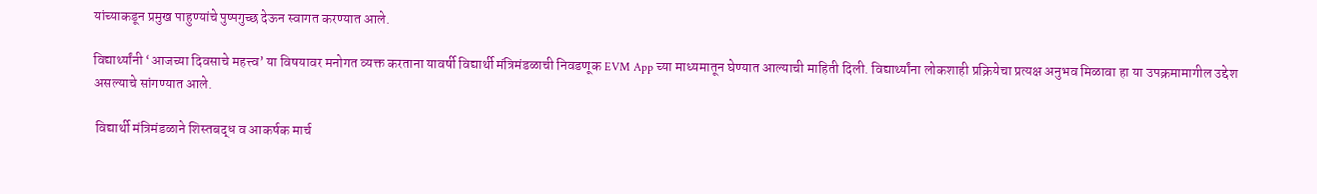यांच्याकडून प्रमुख पाहुण्यांचे पुष्पगुच्छ देऊन स्वागत करण्यात आले.

विद्यार्थ्यांनी ‘आजच्या दिवसाचे महत्त्व’ या विषयावर मनोगत व्यक्त करताना यावर्षी विद्यार्थी मंत्रिमंडळाची निवडणूक EVM App च्या माध्यमातून घेण्यात आल्याची माहिती दिली. विद्यार्थ्यांना लोकशाही प्रक्रियेचा प्रत्यक्ष अनुभव मिळावा हा या उपक्रमामागील उद्देश असल्याचे सांगण्यात आले.

 विद्यार्थी मंत्रिमंडळाने शिस्तबद्ध व आकर्षक मार्च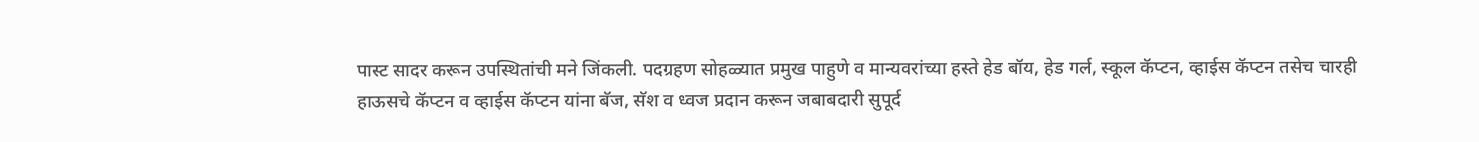पास्ट सादर करून उपस्थितांची मने जिंकली. पदग्रहण सोहळ्यात प्रमुख पाहुणे व मान्यवरांच्या हस्ते हेड बॉय, हेड गर्ल, स्कूल कॅप्टन, व्हाईस कॅप्टन तसेच चारही हाऊसचे कॅप्टन व व्हाईस कॅप्टन यांना बॅज, सॅश व ध्वज प्रदान करून जबाबदारी सुपूर्द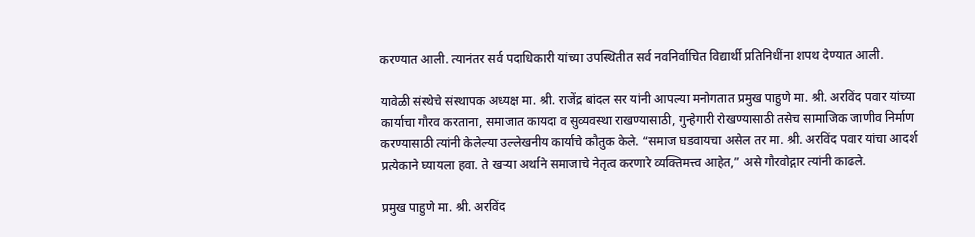करण्यात आली. त्यानंतर सर्व पदाधिकारी यांच्या उपस्थितीत सर्व नवनिर्वाचित विद्यार्थी प्रतिनिधींना शपथ देण्यात आली.

यावेळी संस्थेचे संस्थापक अध्यक्ष मा. श्री. राजेंद्र बांदल सर यांनी आपल्या मनोगतात प्रमुख पाहुणे मा. श्री. अरविंद पवार यांच्या कार्याचा गौरव करताना, समाजात कायदा व सुव्यवस्था राखण्यासाठी, गुन्हेगारी रोखण्यासाठी तसेच सामाजिक जाणीव निर्माण करण्यासाठी त्यांनी केलेल्या उल्लेखनीय कार्याचे कौतुक केले. “समाज घडवायचा असेल तर मा. श्री. अरविंद पवार यांचा आदर्श प्रत्येकाने घ्यायला हवा. ते खऱ्या अर्थाने समाजाचे नेतृत्व करणारे व्यक्तिमत्त्व आहेत,” असे गौरवोद्गार त्यांनी काढले.

प्रमुख पाहुणे मा. श्री. अरविंद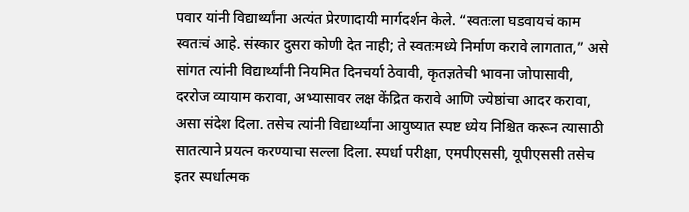पवार यांनी विद्यार्थ्यांना अत्यंत प्रेरणादायी मार्गदर्शन केले. “स्वतःला घडवायचं काम स्वतःचं आहे. संस्कार दुसरा कोणी देत नाही; ते स्वतःमध्ये निर्माण करावे लागतात,” असे सांगत त्यांनी विद्यार्थ्यांनी नियमित दिनचर्या ठेवावी, कृतज्ञतेची भावना जोपासावी, दररोज व्यायाम करावा, अभ्यासावर लक्ष केंद्रित करावे आणि ज्येष्ठांचा आदर करावा, असा संदेश दिला. तसेच त्यांनी विद्यार्थ्यांना आयुष्यात स्पष्ट ध्येय निश्चित करून त्यासाठी सातत्याने प्रयत्न करण्याचा सल्ला दिला. स्पर्धा परीक्षा, एमपीएससी, यूपीएससी तसेच इतर स्पर्धात्मक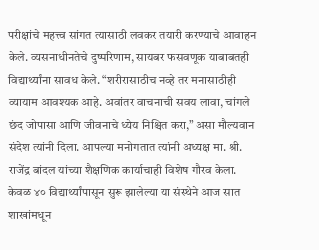परीक्षांचे महत्त्व सांगत त्यासाठी लवकर तयारी करण्याचे आवाहन केले. व्यसनाधीनतेचे दुष्परिणाम, सायबर फसवणूक याबाबतही विद्यार्थ्यांना सावध केले. “शरीरासाठीच नव्हे तर मनासाठीही व्यायाम आवश्यक आहे. अवांतर वाचनाची सवय लावा, चांगले छंद जोपासा आणि जीवनाचे ध्येय निश्चित करा,” असा मौल्यवान संदेश त्यांनी दिला. आपल्या मनोगतात त्यांनी अध्यक्ष मा. श्री. राजेंद्र बांदल यांच्या शैक्षणिक कार्याचाही विशेष गौरव केला. केवळ ४० विद्यार्थ्यांपासून सुरू झालेल्या या संस्थेने आज सात शाखांमधून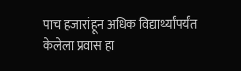पाच हजारांहून अधिक विद्यार्थ्यांपर्यंत केलेला प्रवास हा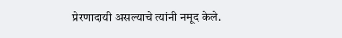प्रेरणादायी असल्याचे त्यांनी नमूद केले.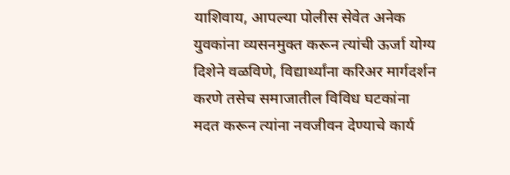याशिवाय, आपल्या पोलीस सेवेत अनेक युवकांना व्यसनमुक्त करून त्यांची ऊर्जा योग्य दिशेने वळविणे, विद्यार्थ्यांना करिअर मार्गदर्शन करणे तसेच समाजातील विविध घटकांना मदत करून त्यांना नवजीवन देण्याचे कार्य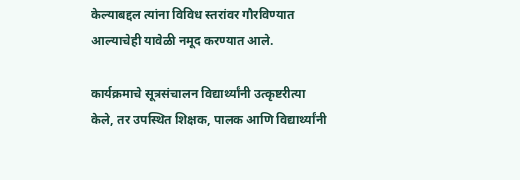केल्याबद्दल त्यांना विविध स्तरांवर गौरविण्यात आल्याचेही यावेळी नमूद करण्यात आले.

कार्यक्रमाचे सूत्रसंचालन विद्यार्थ्यांनी उत्कृष्टरीत्या केले, तर उपस्थित शिक्षक, पालक आणि विद्यार्थ्यांनी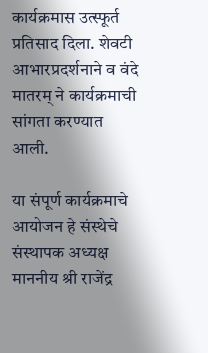कार्यक्रमास उत्स्फूर्त प्रतिसाद दिला. शेवटी आभारप्रदर्शनाने व वंदे मातरम् ने कार्यक्रमाची सांगता करण्यात आली.

या संपूर्ण कार्यक्रमाचे आयोजन हे संस्थेचे संस्थापक अध्यक्ष माननीय श्री राजेंद्र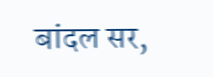बांदल सर,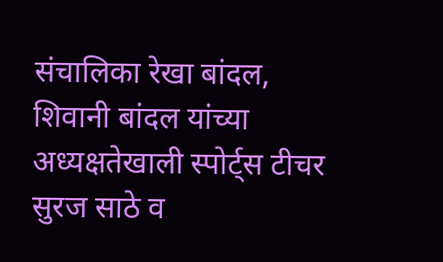संचालिका रेखा बांदल, शिवानी बांदल यांच्या अध्यक्षतेखाली स्पोर्ट्स टीचर सुरज साठे व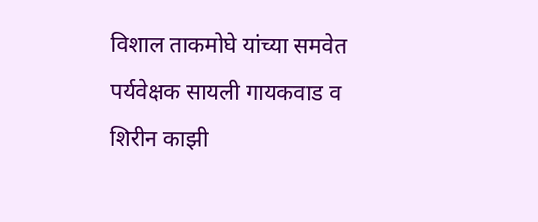विशाल ताकमोघे यांच्या समवेत पर्यवेक्षक सायली गायकवाड व शिरीन काझी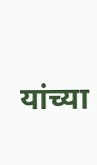यांच्या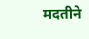मदतीने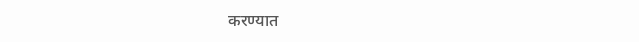करण्यात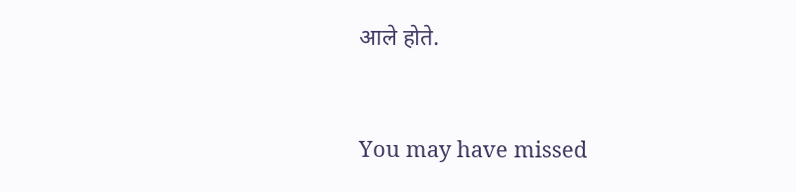आले होते.



You may have missed